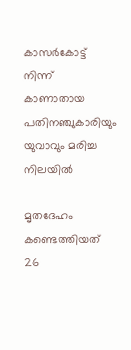കാസര്‍കോട്ട് നിന്ന് കാണാതായ പതിനഞ്ചുകാരിയും യുവാവും മരിച്ച നിലയിൽ

മൃതദേഹം കണ്ടെത്തിയത് 26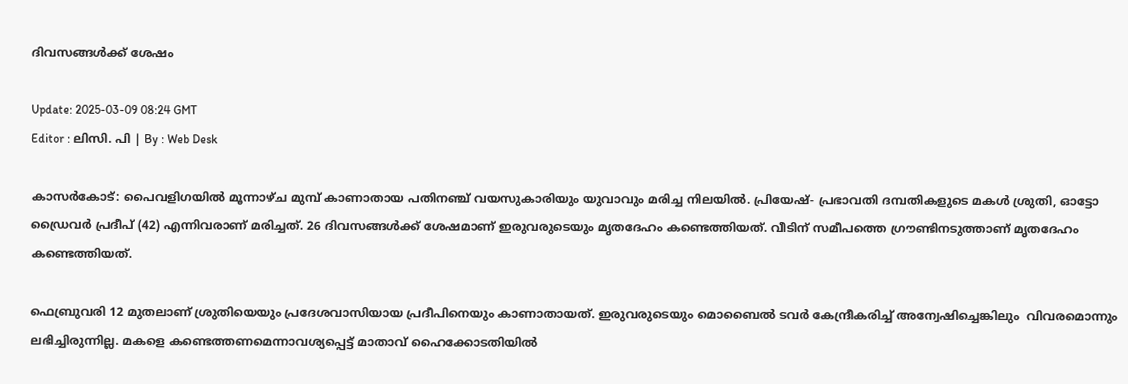ദിവസങ്ങള്‍ക്ക് ശേഷം

Update: 2025-03-09 08:24 GMT
Editor : ലിസി. പി | By : Web Desk

കാസര്‍കോട്: പൈവളിഗയില്‍ മൂന്നാഴ്ച മുമ്പ് കാണാതായ പതിനഞ്ച് വയസുകാരിയും യുവാവും മരിച്ച നിലയില്‍. പ്രിയേഷ്- പ്രഭാവതി ദമ്പതികളുടെ മകള്‍ ശ്രുതി, ഓട്ടോ ഡ്രൈവർ പ്രദീപ് (42) എന്നിവരാണ് മരിച്ചത്. 26 ദിവസങ്ങള്‍ക്ക് ശേഷമാണ് ഇരുവരുടെയും മൃതദേഹം കണ്ടെത്തിയത്. വീടിന് സമീപത്തെ ഗ്രൗണ്ടിനടുത്താണ് മൃതദേഹം കണ്ടെത്തിയത്.

ഫെബ്രുവരി 12 മുതലാണ് ശ്രുതിയെയും പ്രദേശവാസിയായ പ്രദീപിനെയും കാണാതായത്. ഇരുവരുടെയും മൊബൈല്‍ ടവര്‍ കേന്ദ്രീകരിച്ച് അന്വേഷിച്ചെങ്കിലും  വിവരമൊന്നും ലഭിച്ചിരുന്നില്ല. മകളെ കണ്ടെത്തണമെന്നാവശ്യപ്പെട്ട് മാതാവ് ഹൈക്കോടതിയിൽ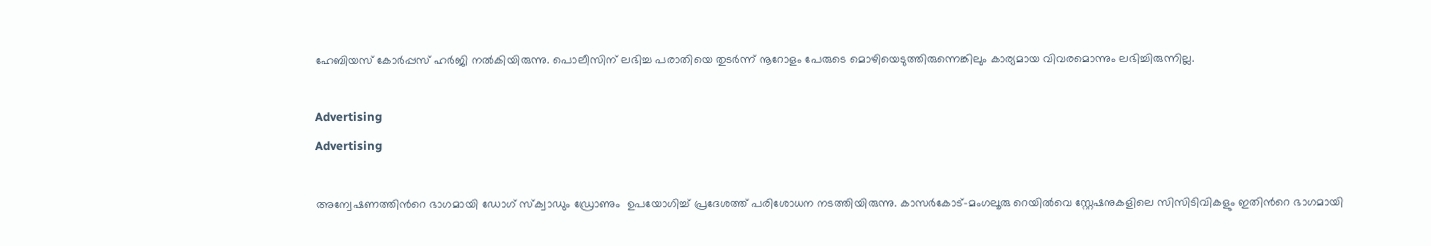ഹേബിയസ് കോർപ്പസ് ഹർജി നൽകിയിരുന്നു. പൊലീസിന് ലഭിച്ച പരാതിയെ തുടര്‍ന്ന് നൂറോളം പേരുടെ മൊഴിയെടുത്തിരുന്നെങ്കിലും കാര്യമായ വിവരമൊന്നും ലഭിച്ചിരുന്നില്ല.

Advertising
Advertising

അന്വേഷണത്തിന്‍റെ ഭാഗമായി ഡോഗ് സ്ക്വാഡും ഡ്രോണും  ഉപയോഗിച്ച് പ്രദേശത്ത് പരിശോധന നടത്തിയിരുന്നു. കാസര്‍കോട്-മംഗലൂരു റെയില്‍വെ സ്റ്റേഷനുകളിലെ സിസിടിവികളും ഇതിന്‍റെ ഭാഗമായി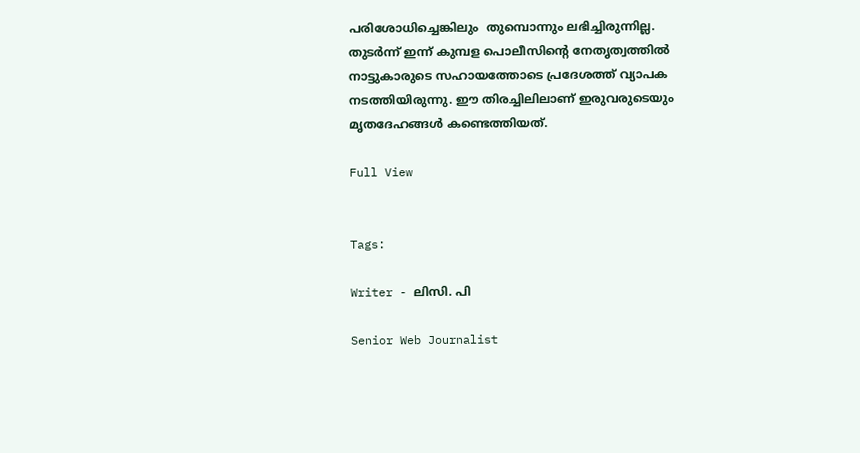പരിശോധിച്ചെങ്കിലും  തുമ്പൊന്നും ലഭിച്ചിരുന്നില്ല. തുടര്‍ന്ന് ഇന്ന് കുമ്പള പൊലീസിന്‍റെ നേതൃത്വത്തില്‍ നാട്ടുകാരുടെ സഹായത്തോടെ പ്രദേശത്ത് വ്യാപക നടത്തിയിരുന്നു. ഈ തിരച്ചിലിലാണ് ഇരുവരുടെയും മൃതദേഹങ്ങള്‍ കണ്ടെത്തിയത്.

Full View


Tags:

Writer - ലിസി. പി

Senior Web Journalist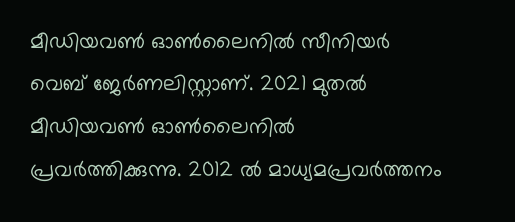മീഡിയവൺ ഓൺലൈനിൽ സീനിയർ വെബ് ജേർണലിസ്റ്റാണ്. 2021 മുതൽ മീഡിയവൺ ഓൺലൈനിൽ പ്രവർത്തിക്കുന്നു. 2012 ല്‍ മാധ്യമപ്രവര്‍ത്തനം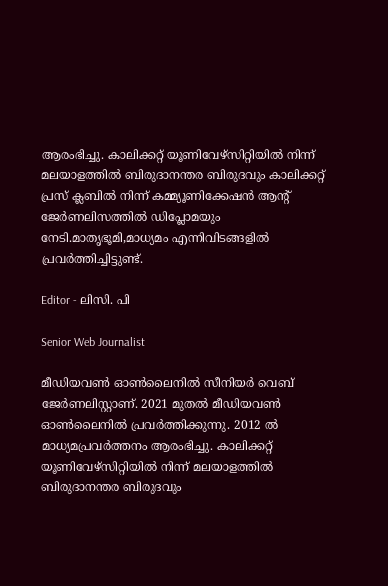ആരംഭിച്ചു. കാലിക്കറ്റ് യൂണിവേഴ്‌സിറ്റിയിൽ നിന്ന് മലയാളത്തിൽ ബിരുദാനന്തര ബിരുദവും കാലിക്കറ്റ് പ്രസ് ക്ലബിൽ നിന്ന് കമ്മ്യൂണിക്കേഷൻ ആന്റ് ജേർണലിസത്തിൽ ഡിപ്ലോമയും നേടി.മാതൃഭൂമി,മാധ്യമം എന്നിവിടങ്ങളിൽ പ്രവർത്തിച്ചിട്ടുണ്ട്.

Editor - ലിസി. പി

Senior Web Journalist

മീഡിയവൺ ഓൺലൈനിൽ സീനിയർ വെബ് ജേർണലിസ്റ്റാണ്. 2021 മുതൽ മീഡിയവൺ ഓൺലൈനിൽ പ്രവർത്തിക്കുന്നു. 2012 ല്‍ മാധ്യമപ്രവര്‍ത്തനം ആരംഭിച്ചു. കാലിക്കറ്റ് യൂണിവേഴ്‌സിറ്റിയിൽ നിന്ന് മലയാളത്തിൽ ബിരുദാനന്തര ബിരുദവും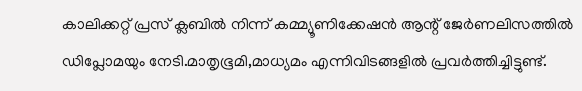കാലിക്കറ്റ് പ്രസ് ക്ലബിൽ നിന്ന് കമ്മ്യൂണിക്കേഷൻ ആന്റ് ജേർണലിസത്തിൽ ഡിപ്ലോമയും നേടി.മാതൃഭൂമി,മാധ്യമം എന്നിവിടങ്ങളിൽ പ്രവർത്തിച്ചിട്ടുണ്ട്.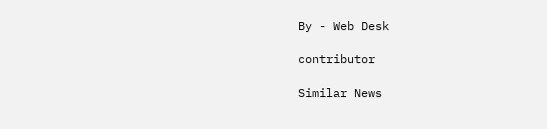By - Web Desk

contributor

Similar News